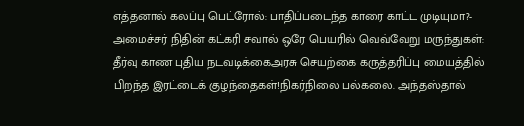எத்தனால் கலப்பு பெட்ரோல்: பாதிப்படைந்த காரை காட்ட முடியுமா?- அமைச்சர் நிதின் கட்கரி சவால் ஒரே பெயரில் வெவ்வேறு மருந்துகள்: தீர்வு காண புதிய நடவடிக்கைஅரசு செயற்கை கருத்தரிப்பு மையத்தில் பிறந்த இரட்டைக் குழந்தைகள்!நிகர்நிலை பல்கலை. அந்தஸ்தால்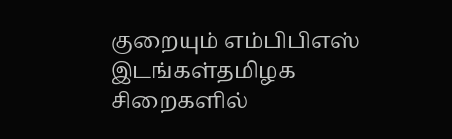குறையும் எம்பிபிஎஸ் இடங்கள்தமிழக சிறைகளில்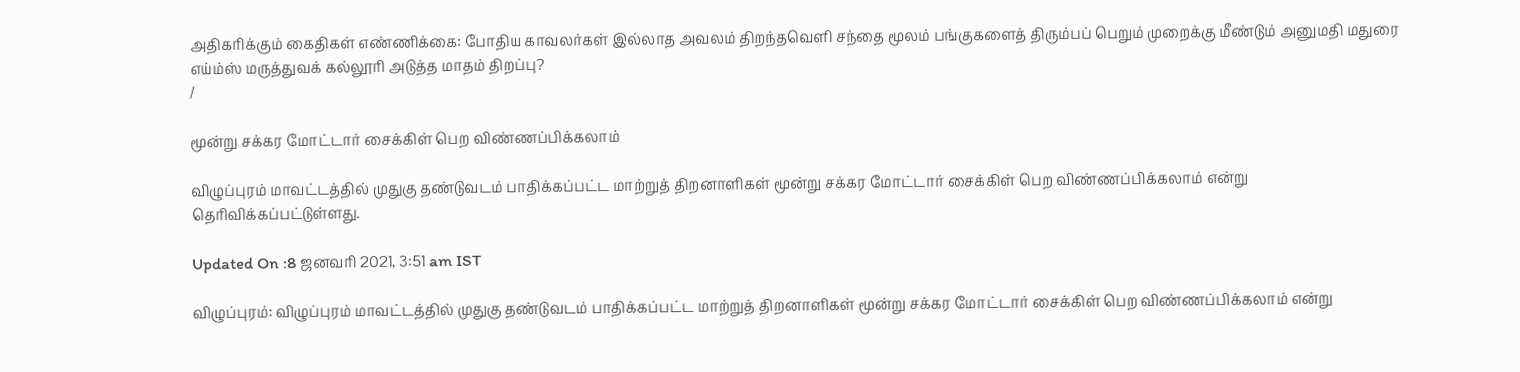அதிகரிக்கும் கைதிகள் எண்ணிக்கை: போதிய காவலர்கள் இல்லாத அவலம் திறந்தவெளி சந்தை மூலம் பங்குகளைத் திரும்பப் பெறும் முறைக்கு மீண்டும் அனுமதி மதுரை எய்ம்ஸ் மருத்துவக் கல்லூரி அடுத்த மாதம் திறப்பு?
/

மூன்று சக்கர மோட்டார் சைக்கிள் பெற விண்ணப்பிக்கலாம்

விழுப்புரம் மாவட்டத்தில் முதுகு தண்டுவடம் பாதிக்கப்பட்ட மாற்றுத் திறனாளிகள் மூன்று சக்கர மோட்டார் சைக்கிள் பெற விண்ணப்பிக்கலாம் என்று தெரிவிக்கப்பட்டுள்ளது.

Updated On :8 ஜனவரி 2021, 3:51 am IST

விழுப்புரம்: விழுப்புரம் மாவட்டத்தில் முதுகு தண்டுவடம் பாதிக்கப்பட்ட மாற்றுத் திறனாளிகள் மூன்று சக்கர மோட்டார் சைக்கிள் பெற விண்ணப்பிக்கலாம் என்று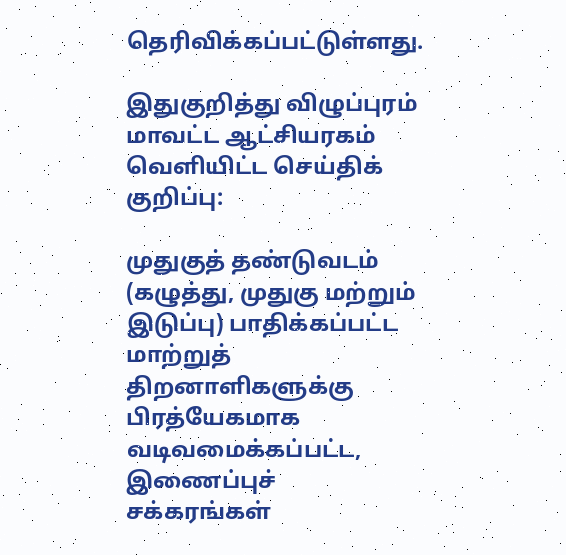தெரிவிக்கப்பட்டுள்ளது.

இதுகுறித்து விழுப்புரம் மாவட்ட ஆட்சியரகம் வெளியிட்ட செய்திக் குறிப்பு:

முதுகுத் தண்டுவடம் (கழுத்து, முதுகு மற்றும் இடுப்பு) பாதிக்கப்பட்ட மாற்றுத் திறனாளிகளுக்கு பிரத்யேகமாக வடிவமைக்கப்பட்ட, இணைப்புச் சக்கரங்கள்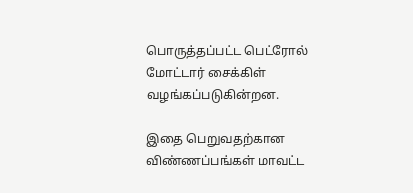பொருத்தப்பட்ட பெட்ரோல் மோட்டார் சைக்கிள் வழங்கப்படுகின்றன.

இதை பெறுவதற்கான விண்ணப்பங்கள் மாவட்ட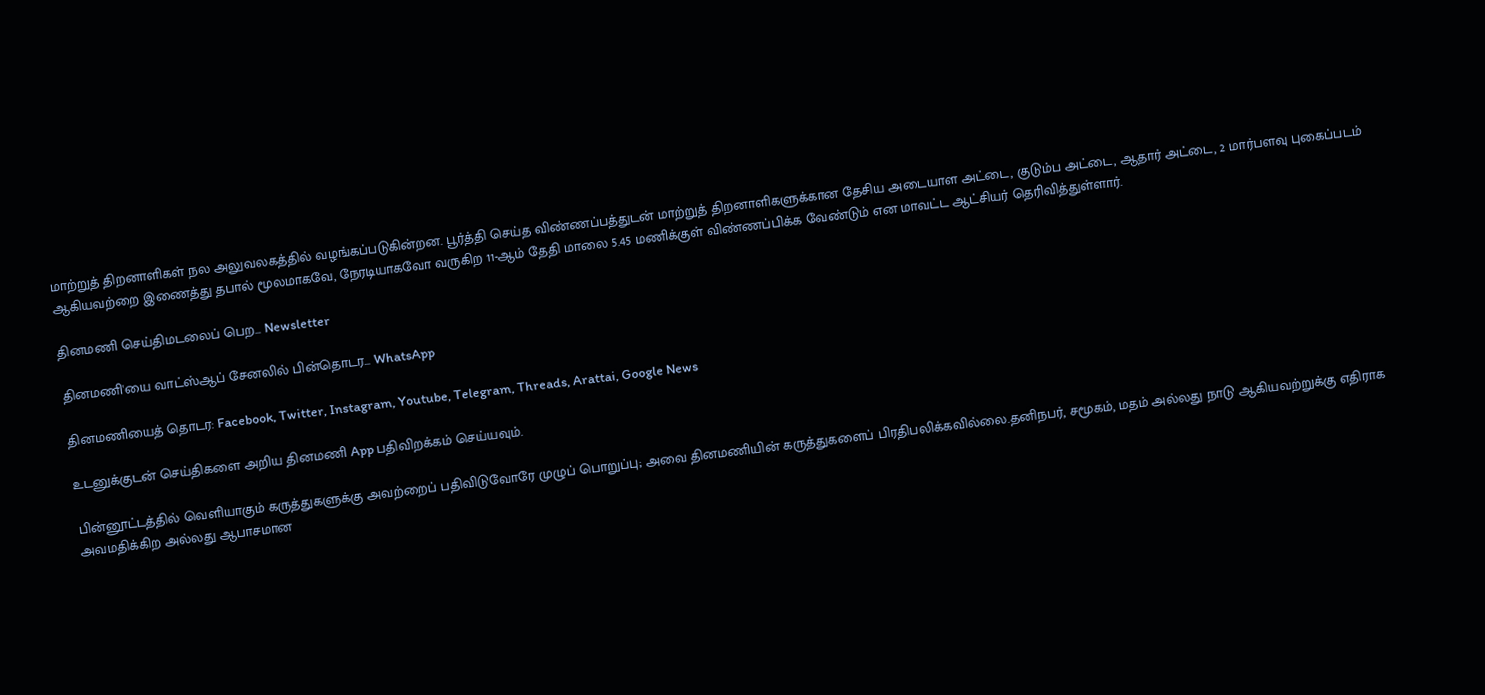மாற்றுத் திறனாளிகள் நல அலுவலகத்தில் வழங்கப்படுகின்றன. பூர்த்தி செய்த விண்ணப்பத்துடன் மாற்றுத் திறனாளிகளுக்கான தேசிய அடையாள அட்டை, குடும்ப அட்டை, ஆதார் அட்டை, 2 மார்பளவு புகைப்படம் ஆகியவற்றை இணைத்து தபால் மூலமாகவே, நேரடியாகவோ வருகிற 11-ஆம் தேதி மாலை 5.45 மணிக்குள் விண்ணப்பிக்க வேண்டும் என மாவட்ட ஆட்சியர் தெரிவித்துள்ளார்.

தினமணி செய்திமடலைப் பெற... Newsletter

தினமணி'யை வாட்ஸ்ஆப் சேனலில் பின்தொடர... WhatsApp

தினமணியைத் தொடர: Facebook, Twitter, Instagram, Youtube, Telegram, Threads, Arattai, Google News

உடனுக்குடன் செய்திகளை அறிய தினமணி App பதிவிறக்கம் செய்யவும்.

பின்னூட்டத்தில் வெளியாகும் கருத்துகளுக்கு அவற்றைப் பதிவிடுவோரே முழுப் பொறுப்பு; அவை தினமணியின் கருத்துகளைப் பிரதிபலிக்கவில்லை.தனிநபர், சமூகம், மதம் அல்லது நாடு ஆகியவற்றுக்கு எதிராக அவமதிக்கிற அல்லது ஆபாசமான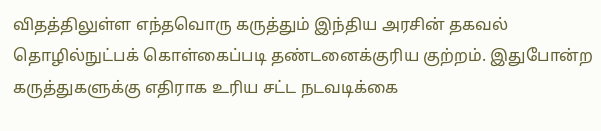விதத்திலுள்ள எந்தவொரு கருத்தும் இந்திய அரசின் தகவல் தொழில்நுட்பக் கொள்கைப்படி தண்டனைக்குரிய குற்றம். இதுபோன்ற கருத்துகளுக்கு எதிராக உரிய சட்ட நடவடிக்கை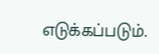எடுக்கப்படும்.